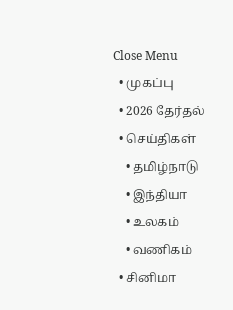Close Menu
  • முகப்பு
  • 2026 தேர்தல்
  • செய்திகள்
    • தமிழ்நாடு
    • இந்தியா
    • உலகம்
    • வணிகம்
  • சினிமா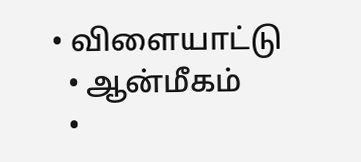• விளையாட்டு
  • ஆன்மீகம்
  •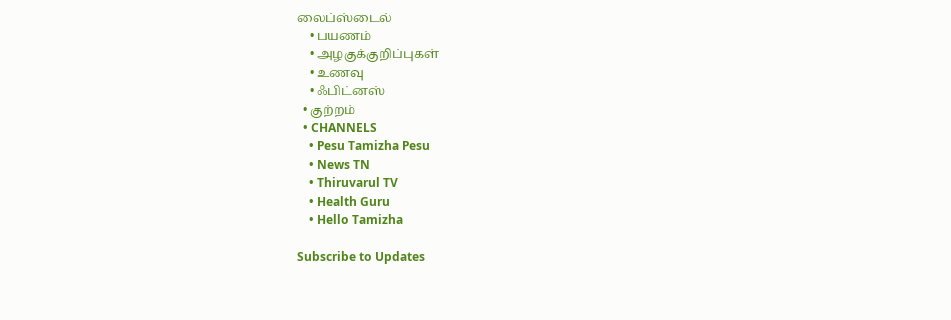லைப்ஸ்டைல்
    • பயணம்
    • அழகுக்குறிப்புகள்
    • உணவு
    • ஃபிட்னஸ்
  • குற்றம்
  • CHANNELS
    • Pesu Tamizha Pesu
    • News TN
    • Thiruvarul TV
    • Health Guru
    • Hello Tamizha

Subscribe to Updates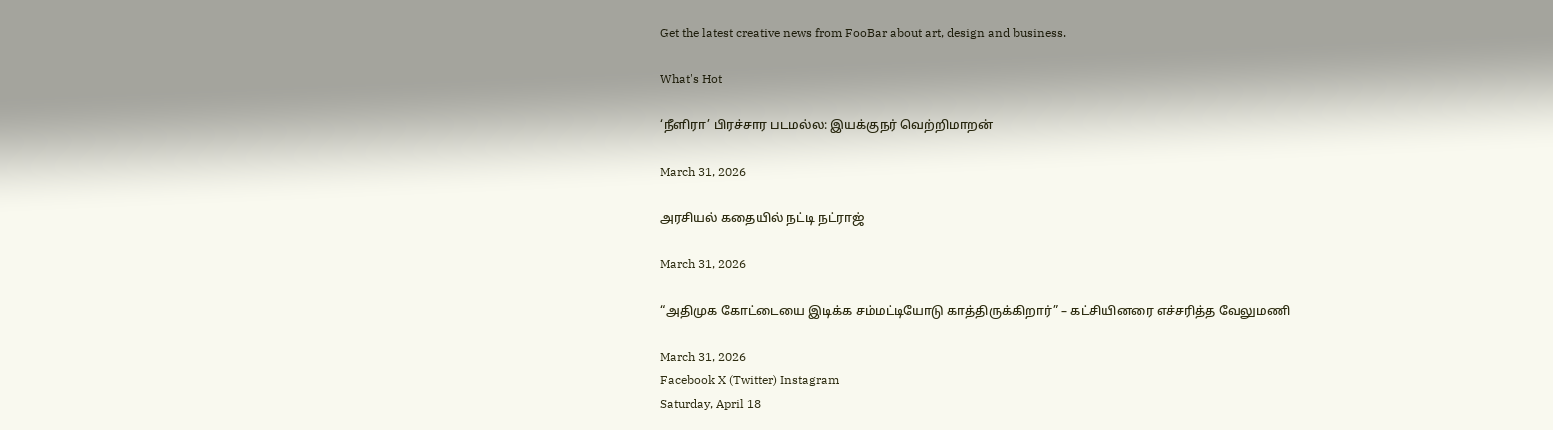Get the latest creative news from FooBar about art, design and business.

What's Hot

‘நீளிரா’ பிரச்சார படமல்ல: இயக்குநர் வெற்றிமாறன்

March 31, 2026

அரசியல் கதையில் நட்டி நட்ராஜ்

March 31, 2026

“அதிமுக கோட்டையை இடிக்க சம்மட்டியோடு காத்திருக்கிறார்” – கட்சியினரை எச்சரித்த வேலுமணி

March 31, 2026
Facebook X (Twitter) Instagram
Saturday, April 18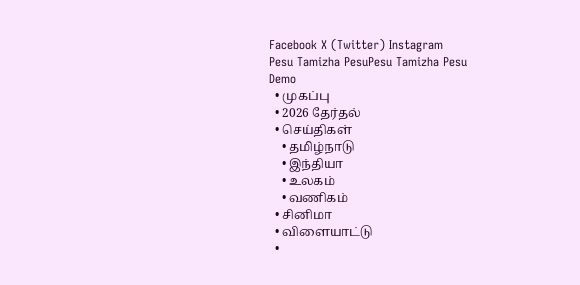Facebook X (Twitter) Instagram
Pesu Tamizha PesuPesu Tamizha Pesu
Demo
  • முகப்பு
  • 2026 தேர்தல்
  • செய்திகள்
    • தமிழ்நாடு
    • இந்தியா
    • உலகம்
    • வணிகம்
  • சினிமா
  • விளையாட்டு
  •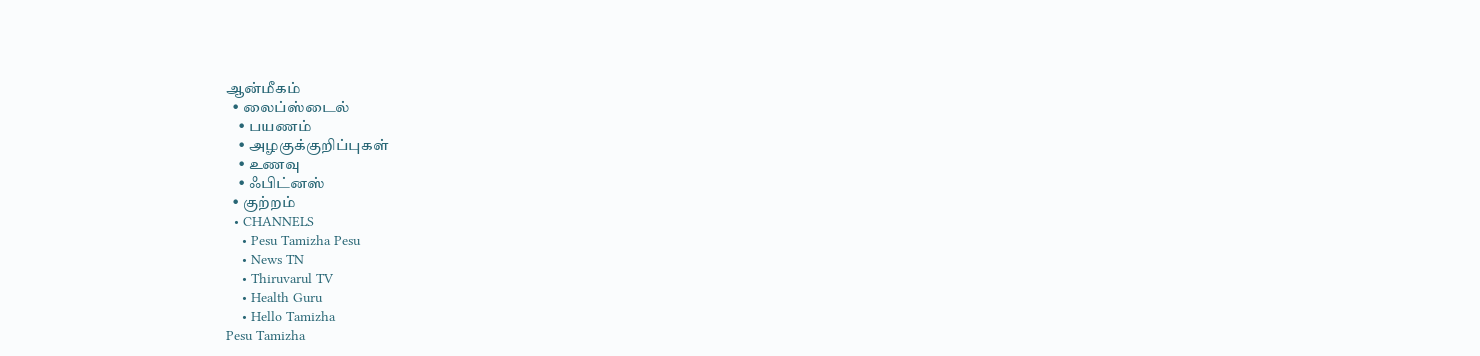ஆன்மீகம்
  • லைப்ஸ்டைல்
    • பயணம்
    • அழகுக்குறிப்புகள்
    • உணவு
    • ஃபிட்னஸ்
  • குற்றம்
  • CHANNELS
    • Pesu Tamizha Pesu
    • News TN
    • Thiruvarul TV
    • Health Guru
    • Hello Tamizha
Pesu Tamizha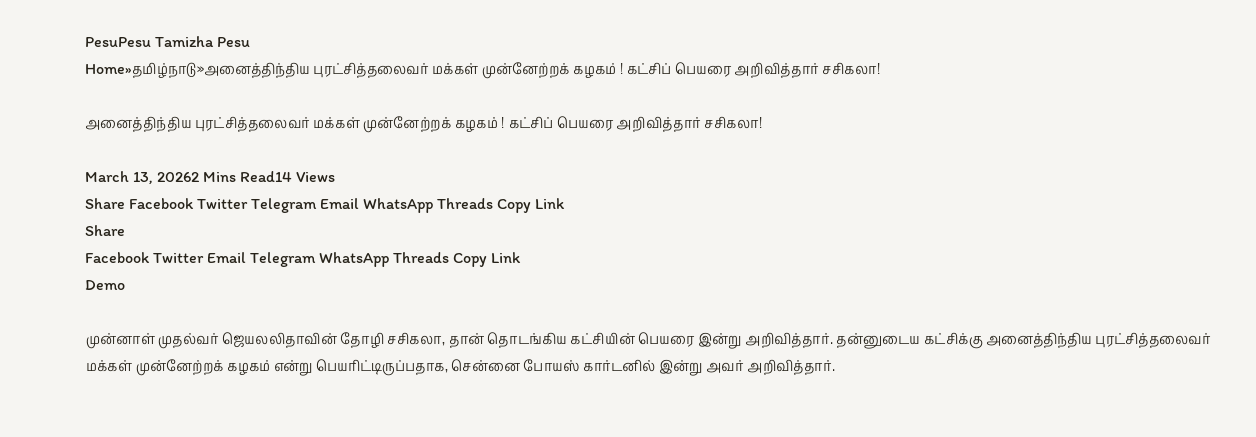PesuPesu Tamizha Pesu
Home»தமிழ்நாடு»அனைத்திந்திய புரட்சித்தலைவர் மக்கள் முன்னேற்றக் கழகம் ! கட்சிப் பெயரை அறிவித்தார் சசிகலா!

அனைத்திந்திய புரட்சித்தலைவர் மக்கள் முன்னேற்றக் கழகம் ! கட்சிப் பெயரை அறிவித்தார் சசிகலா!

March 13, 20262 Mins Read14 Views
Share Facebook Twitter Telegram Email WhatsApp Threads Copy Link
Share
Facebook Twitter Email Telegram WhatsApp Threads Copy Link
Demo

முன்னாள் முதல்வர் ஜெயலலிதாவின் தோழி சசிகலா, தான் தொடங்கிய கட்சியின் பெயரை இன்று அறிவித்தார். தன்னுடைய கட்சிக்கு அனைத்திந்திய புரட்சித்தலைவர் மக்கள் முன்னேற்றக் கழகம் என்று பெயரிட்டிருப்பதாக, சென்னை போயஸ் கார்டனில் இன்று அவர் அறிவித்தார்.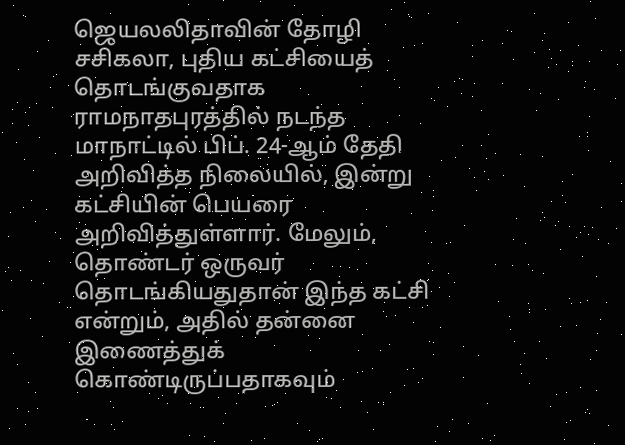ஜெயலலிதாவின் தோழி சசிகலா, புதிய கட்சியைத் தொடங்குவதாக ராமநாதபுரத்தில் நடந்த மாநாட்டில் பிப். 24-ஆம் தேதி அறிவித்த நிலையில், இன்று கட்சியின் பெயரை அறிவித்துள்ளார். மேலும், தொண்டர் ஒருவர் தொடங்கியதுதான் இந்த கட்சி என்றும், அதில் தன்னை இணைத்துக் கொண்டிருப்பதாகவும்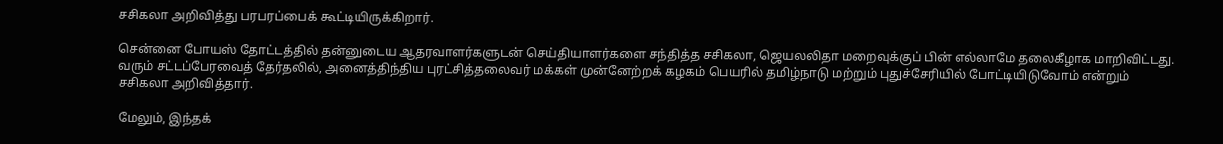சசிகலா அறிவித்து பரபரப்பைக் கூட்டியிருக்கிறார்.

சென்னை போயஸ் தோட்டத்தில் தன்னுடைய ஆதரவாளர்களுடன் செய்தியாளர்களை சந்தித்த சசிகலா, ஜெயலலிதா மறைவுக்குப் பின் எல்லாமே தலைகீழாக மாறிவிட்டது. வரும் சட்டப்பேரவைத் தேர்தலில், அனைத்திந்திய புரட்சித்தலைவர் மக்கள் முன்னேற்றக் கழகம் பெயரில் தமிழ்நாடு மற்றும் புதுச்சேரியில் போட்டியிடுவோம் என்றும் சசிகலா அறிவித்தார்.

மேலும், இந்தக்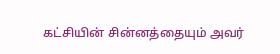கட்சியின் சின்னத்தையும் அவர்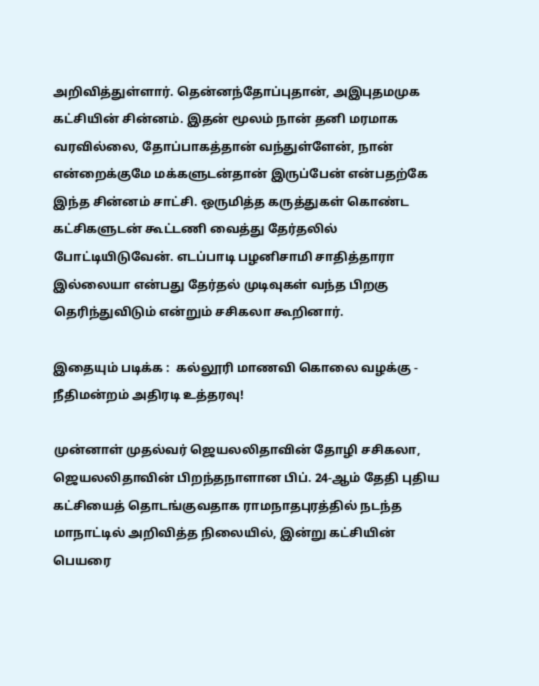அறிவித்துள்ளார். தென்னந்தோப்புதான், அஇபுதமமுக கட்சியின் சின்னம். இதன் மூலம் நான் தனி மரமாக வரவில்லை, தோப்பாகத்தான் வந்துள்ளேன், நான் என்றைக்குமே மக்களுடன்தான் இருப்பேன் என்பதற்கே இந்த சின்னம் சாட்சி. ஒருமித்த கருத்துகள் கொண்ட கட்சிகளுடன் கூட்டணி வைத்து தேர்தலில் போட்டியிடுவேன். எடப்பாடி பழனிசாமி சாதித்தாரா இல்லையா என்பது தேர்தல் முடிவுகள் வந்த பிறகு தெரிந்துவிடும் என்றும் சசிகலா கூறினார்.

இதையும் படிக்க :  கல்லூரி மாணவி கொலை வழக்கு - நீதிமன்றம் அதிரடி உத்தரவு!

முன்னாள் முதல்வர் ஜெயலலிதாவின் தோழி சசிகலா, ஜெயலலிதாவின் பிறந்தநாளான பிப். 24-ஆம் தேதி புதிய கட்சியைத் தொடங்குவதாக ராமநாதபுரத்தில் நடந்த மாநாட்டில் அறிவித்த நிலையில், இன்று கட்சியின் பெயரை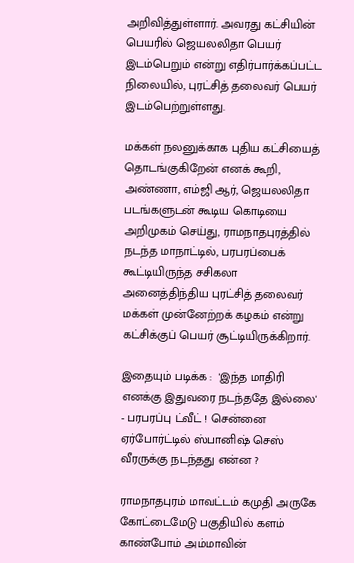அறிவித்துள்ளார். அவரது கட்சியின் பெயரில் ஜெயலலிதா பெயர் இடம்பெறும் என்று எதிர்பார்க்கப்பட்ட நிலையில், புரட்சித் தலைவர் பெயர் இடம்பெற்றுள்ளது.

மக்கள் நலனுக்காக புதிய கட்சியைத் தொடங்குகிறேன் எனக் கூறி, அண்ணா, எம்ஜி ஆர், ஜெயலலிதா படங்களுடன் கூடிய கொடியை அறிமுகம் செய்து, ராமநாதபுரத்தில் நடந்த மாநாட்டில், பரபரப்பைக் கூட்டியிருந்த சசிகலா அனைத்திந்திய புரட்சித் தலைவர் மக்கள் முன்னேற்றக் கழகம் என்று கட்சிக்குப் பெயர் சூட்டியிருக்கிறார்.

இதையும் படிக்க :  'இந்த மாதிரி எனக்கு இதுவரை நடந்ததே இல்லை' - பரபரப்பு ட்வீட் ! சென்னை ஏர்போர்ட்டில் ஸ்பானிஷ் செஸ் வீரருக்கு நடந்தது என்ன ?

ராமநாதபுரம் மாவட்டம் கமுதி அருகே கோட்டைமேடு பகுதியில் களம் காண்போம் அம்மாவின்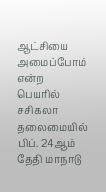ஆட்சியை அமைப்போம் என்ற பெயரில் சசிகலா தலைமையில் பிப். 24ஆம் தேதி மாநாடு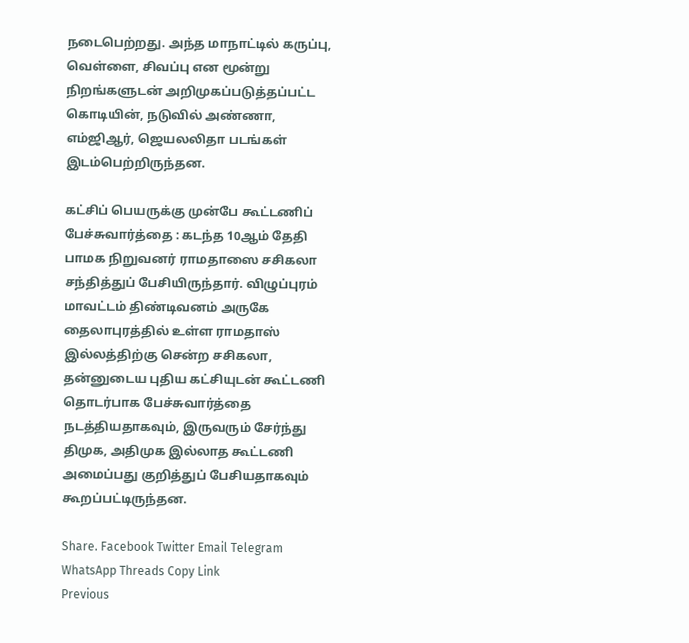நடைபெற்றது. அந்த மாநாட்டில் கருப்பு, வெள்ளை, சிவப்பு என மூன்று நிறங்களுடன் அறிமுகப்படுத்தப்பட்ட கொடியின், நடுவில் அண்ணா, எம்ஜிஆர், ஜெயலலிதா படங்கள் இடம்பெற்றிருந்தன.

கட்சிப் பெயருக்கு முன்பே கூட்டணிப் பேச்சுவார்த்தை : கடந்த 10ஆம் தேதி பாமக நிறுவனர் ராமதாஸை சசிகலா சந்தித்துப் பேசியிருந்தார். விழுப்புரம் மாவட்டம் திண்டிவனம் அருகே தைலாபுரத்தில் உள்ள ராமதாஸ் இல்லத்திற்கு சென்ற சசிகலா, தன்னுடைய புதிய கட்சியுடன் கூட்டணி தொடர்பாக பேச்சுவார்த்தை நடத்தியதாகவும், இருவரும் சேர்ந்து திமுக, அதிமுக இல்லாத கூட்டணி அமைப்பது குறித்துப் பேசியதாகவும் கூறப்பட்டிருந்தன.

Share. Facebook Twitter Email Telegram WhatsApp Threads Copy Link
Previous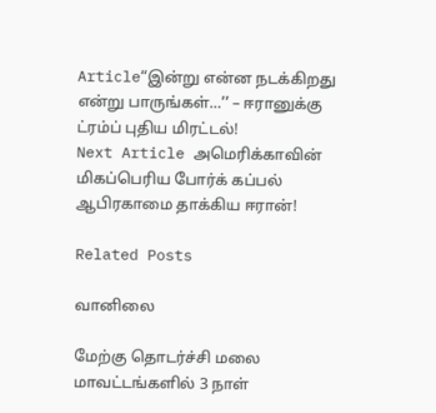Article‘‘இன்று என்ன நடக்கிறது என்று பாருங்கள்…’’ – ஈரானுக்கு ட்ரம்ப் புதிய மிரட்டல்!
Next Article அமெரிக்காவின் மிகப்பெரிய போர்க் கப்பல் ஆபிரகாமை தாக்கிய ஈரான்!

Related Posts

வானிலை

மேற்கு தொடர்ச்சி மலை மாவட்டங்களில் 3 நாள்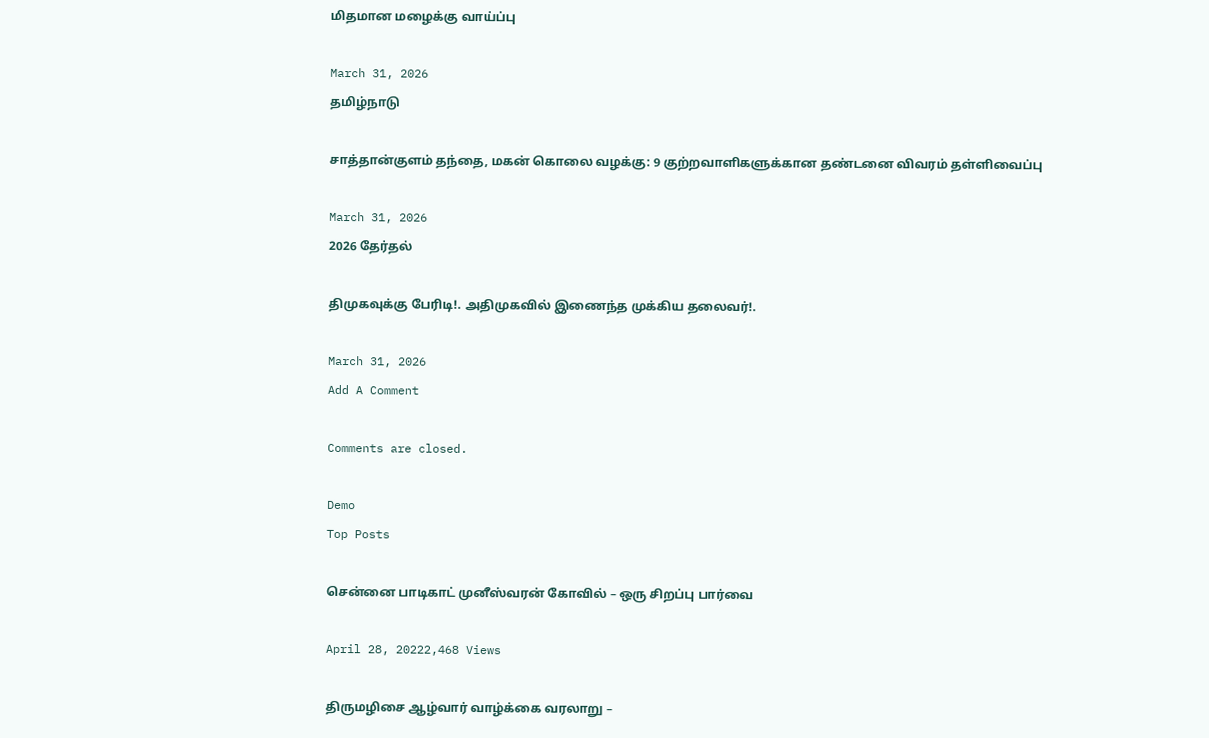மிதமான மழைக்கு வாய்ப்பு

March 31, 2026
தமிழ்நாடு

சாத்தான்குளம் தந்தை, மகன் கொலை வழக்கு: 9 குற்றவாளிகளுக்கான தண்டனை விவரம் தள்ளிவைப்பு

March 31, 2026
2026 தேர்தல்

திமுகவுக்கு பேரிடி!. அதிமுகவில் இணைந்த முக்கிய தலைவர்!.

March 31, 2026
Add A Comment

Comments are closed.

Demo
Top Posts

சென்னை பாடிகாட் முனீஸ்வரன் கோவில் – ஒரு சிறப்பு பார்வை

April 28, 20222,468 Views

திருமழிசை ஆழ்வார் வாழ்க்கை வரலாறு –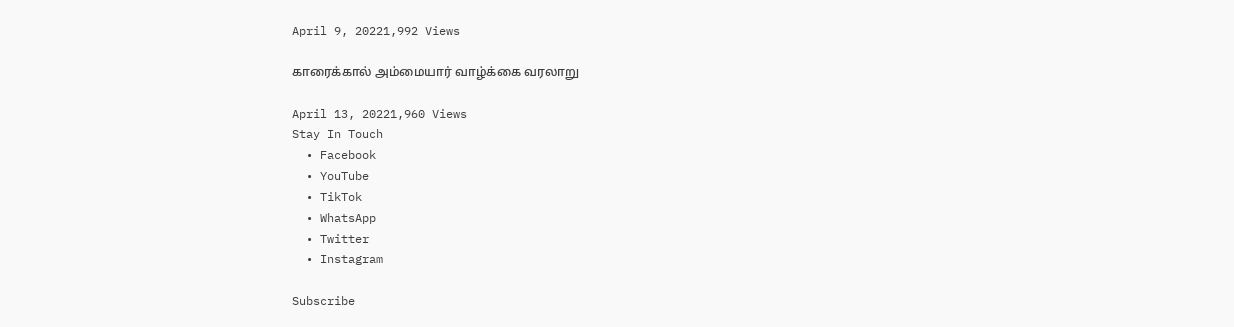April 9, 20221,992 Views

காரைக்கால் அம்மையார் வாழ்க்கை வரலாறு

April 13, 20221,960 Views
Stay In Touch
  • Facebook
  • YouTube
  • TikTok
  • WhatsApp
  • Twitter
  • Instagram

Subscribe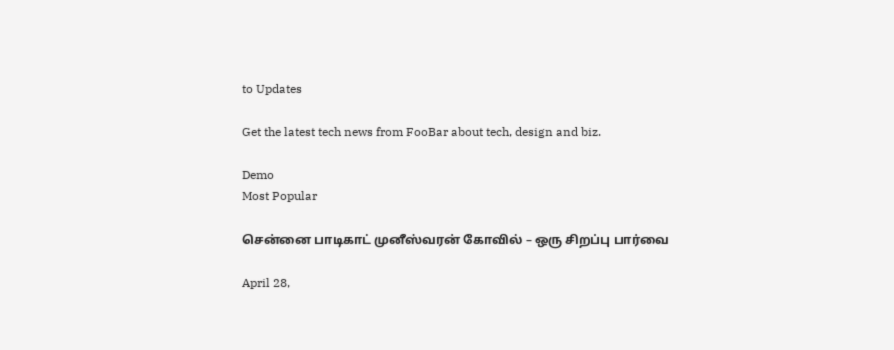to Updates

Get the latest tech news from FooBar about tech, design and biz.

Demo
Most Popular

சென்னை பாடிகாட் முனீஸ்வரன் கோவில் – ஒரு சிறப்பு பார்வை

April 28,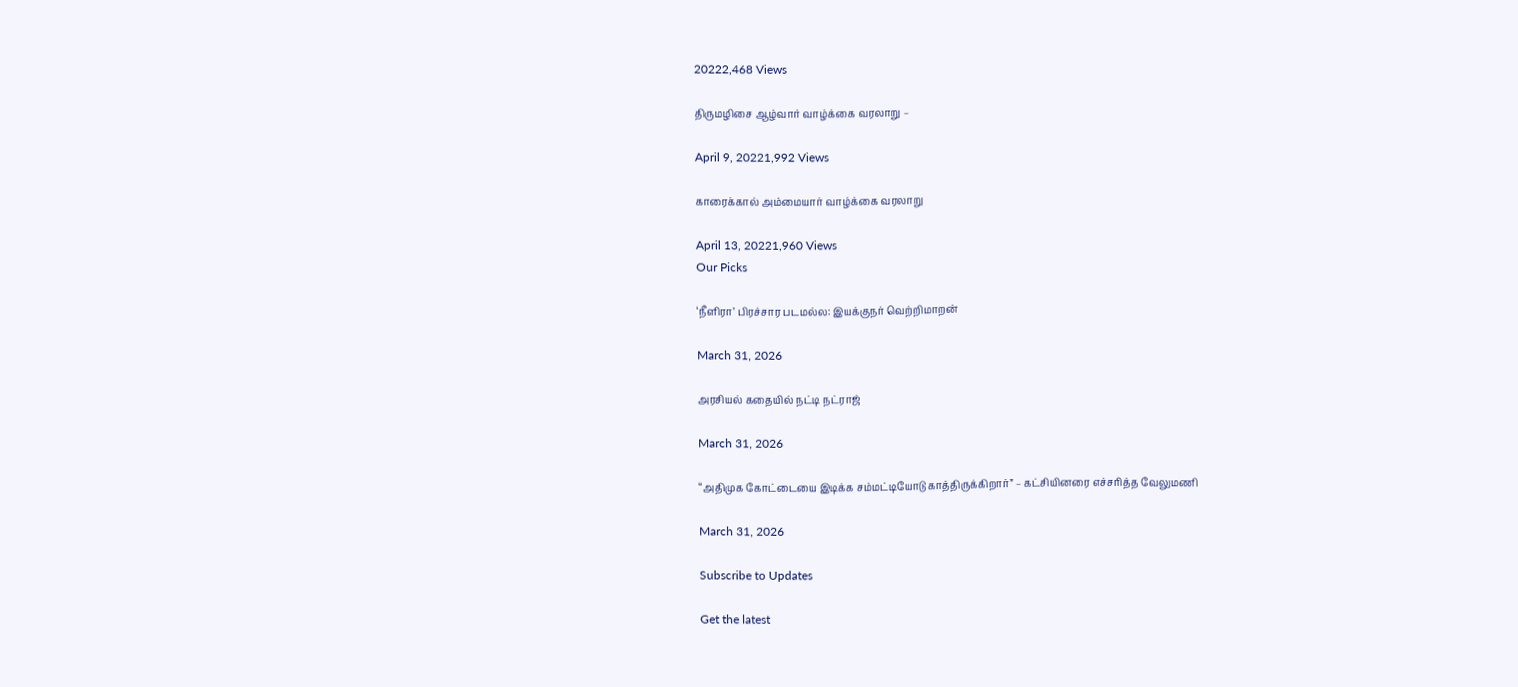20222,468 Views

திருமழிசை ஆழ்வார் வாழ்க்கை வரலாறு –

April 9, 20221,992 Views

காரைக்கால் அம்மையார் வாழ்க்கை வரலாறு

April 13, 20221,960 Views
Our Picks

‘நீளிரா’ பிரச்சார படமல்ல: இயக்குநர் வெற்றிமாறன்

March 31, 2026

அரசியல் கதையில் நட்டி நட்ராஜ்

March 31, 2026

“அதிமுக கோட்டையை இடிக்க சம்மட்டியோடு காத்திருக்கிறார்” – கட்சியினரை எச்சரித்த வேலுமணி

March 31, 2026

Subscribe to Updates

Get the latest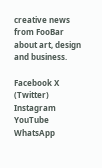creative news from FooBar about art, design and business.

Facebook X (Twitter) Instagram YouTube WhatsApp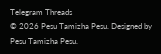Telegram Threads
© 2026 Pesu Tamizha Pesu. Designed by Pesu Tamizha Pesu.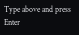Type above and press Enter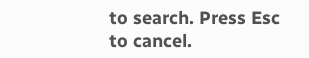to search. Press Esc to cancel.